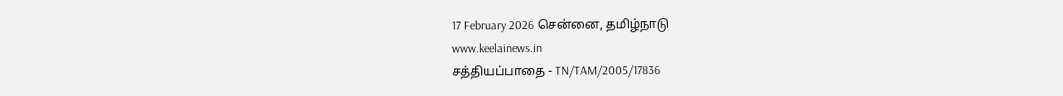17 February 2026 சென்னை, தமிழ்நாடு
www.keelainews.in
சத்தியப்பாதை - TN/TAM/2005/17836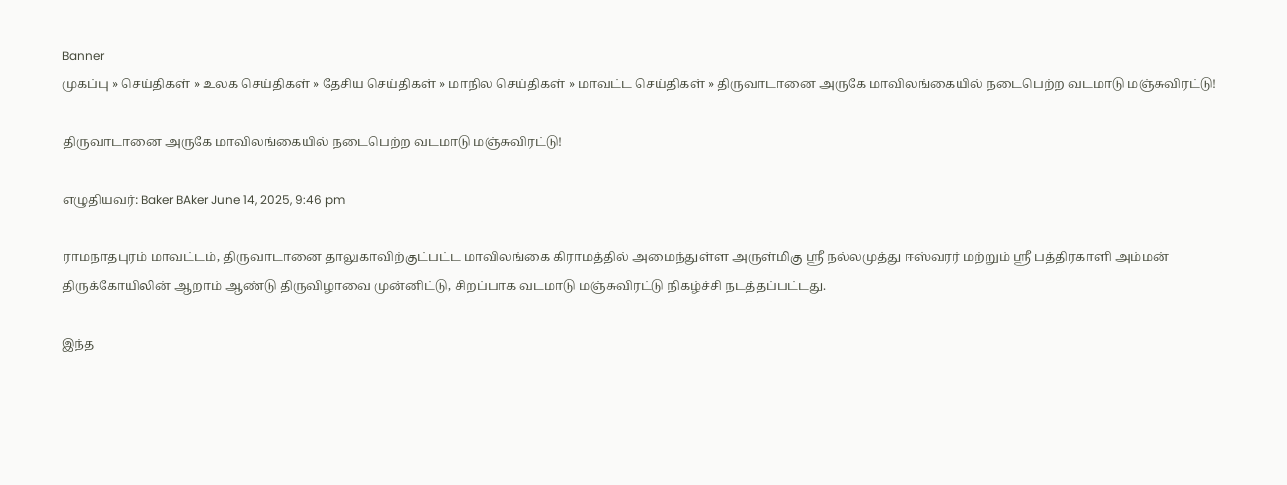Banner
முகப்பு » செய்திகள் » உலக செய்திகள் » தேசிய செய்திகள் » மாநில செய்திகள் » மாவட்ட செய்திகள் » திருவாடானை அருகே மாவிலங்கையில் நடைபெற்ற வடமாடு மஞ்சுவிரட்டு!

திருவாடானை அருகே மாவிலங்கையில் நடைபெற்ற வடமாடு மஞ்சுவிரட்டு!

எழுதியவர்: Baker BAker June 14, 2025, 9:46 pm

ராமநாதபுரம் மாவட்டம், திருவாடானை தாலுகாவிற்குட்பட்ட மாவிலங்கை கிராமத்தில் அமைந்துள்ள அருள்மிகு ஸ்ரீ நல்லமுத்து ஈஸ்வரர் மற்றும் ஸ்ரீ பத்திரகாளி அம்மன் திருக்கோயிலின் ஆறாம் ஆண்டு திருவிழாவை முன்னிட்டு, சிறப்பாக வடமாடு மஞ்சுவிரட்டு நிகழ்ச்சி நடத்தப்பட்டது.

இந்த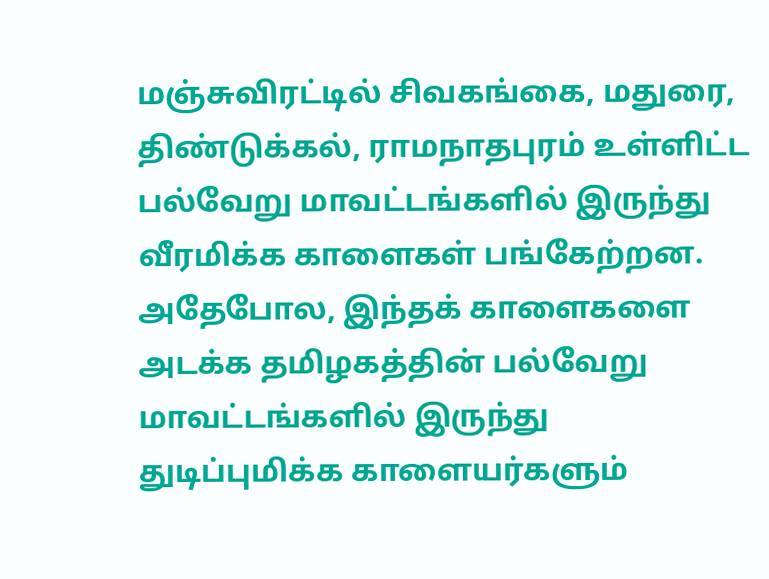மஞ்சுவிரட்டில் சிவகங்கை, மதுரை, திண்டுக்கல், ராமநாதபுரம் உள்ளிட்ட பல்வேறு மாவட்டங்களில் இருந்து வீரமிக்க காளைகள் பங்கேற்றன. அதேபோல, இந்தக் காளைகளை அடக்க தமிழகத்தின் பல்வேறு மாவட்டங்களில் இருந்து துடிப்புமிக்க காளையர்களும்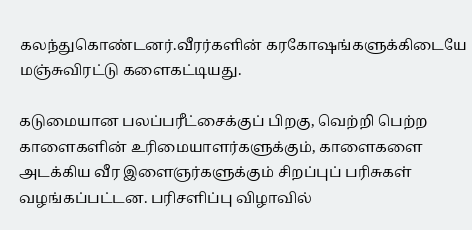கலந்துகொண்டனர்.வீரர்களின் கரகோஷங்களுக்கிடையே மஞ்சுவிரட்டு களைகட்டியது.

கடுமையான பலப்பரீட்சைக்குப் பிறகு, வெற்றி பெற்ற காளைகளின் உரிமையாளர்களுக்கும், காளைகளை அடக்கிய வீர இளைஞர்களுக்கும் சிறப்புப் பரிசுகள் வழங்கப்பட்டன. பரிசளிப்பு விழாவில்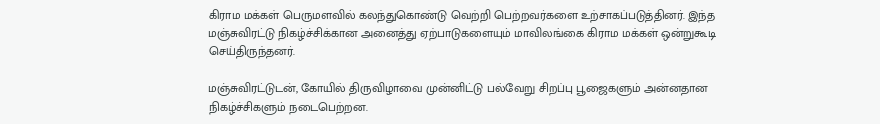கிராம மக்கள் பெருமளவில் கலந்துகொண்டு வெற்றி பெற்றவர்களை உற்சாகப்படுத்தினர். இந்த மஞ்சுவிரட்டு நிகழ்ச்சிக்கான அனைத்து ஏற்பாடுகளையும் மாவிலங்கை கிராம மக்கள் ஒன்றுகூடி செய்திருந்தனர்.

மஞ்சுவிரட்டுடன், கோயில் திருவிழாவை முன்னிட்டு பல்வேறு சிறப்பு பூஜைகளும் அன்னதான நிகழ்ச்சிகளும் நடைபெற்றன.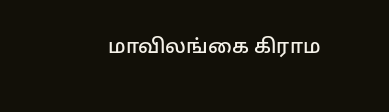மாவிலங்கை கிராம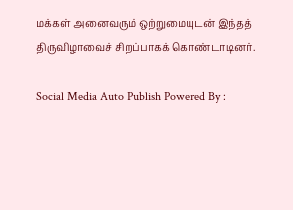மக்கள் அனைவரும் ஒற்றுமையுடன் இந்தத் திருவிழாவைச் சிறப்பாகக் கொண்டாடினர்.

Social Media Auto Publish Powered By :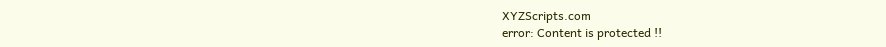XYZScripts.com
error: Content is protected !!